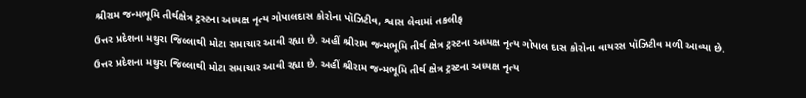શ્રીરામ જન્મભૂમિ તીર્થક્ષેત્ર ટ્રસ્ટના અધ્યક્ષ નૃત્ય ગોપાલદાસ કોરોના પૉઝિટીવ, શ્વાસ લેવામાં તકલીફ
ઉત્તર પ્રદેશના મથુરા જિલ્લાથી મોટા સમાચાર આવી રહ્યા છે. અહીં શ્રીરામ જન્મભૂમિ તીર્થ ક્ષેત્ર ટ્રસ્ટના અધ્યક્ષ નૃત્ય ગોપાલ દાસ કોરોના વાયરસ પૉઝિટીવ મળી આવ્યા છે.
ઉત્તર પ્રદેશના મથુરા જિલ્લાથી મોટા સમાચાર આવી રહ્યા છે. અહીં શ્રીરામ જન્મભૂમિ તીર્થ ક્ષેત્ર ટ્રસ્ટના અધ્યક્ષ નૃત્ય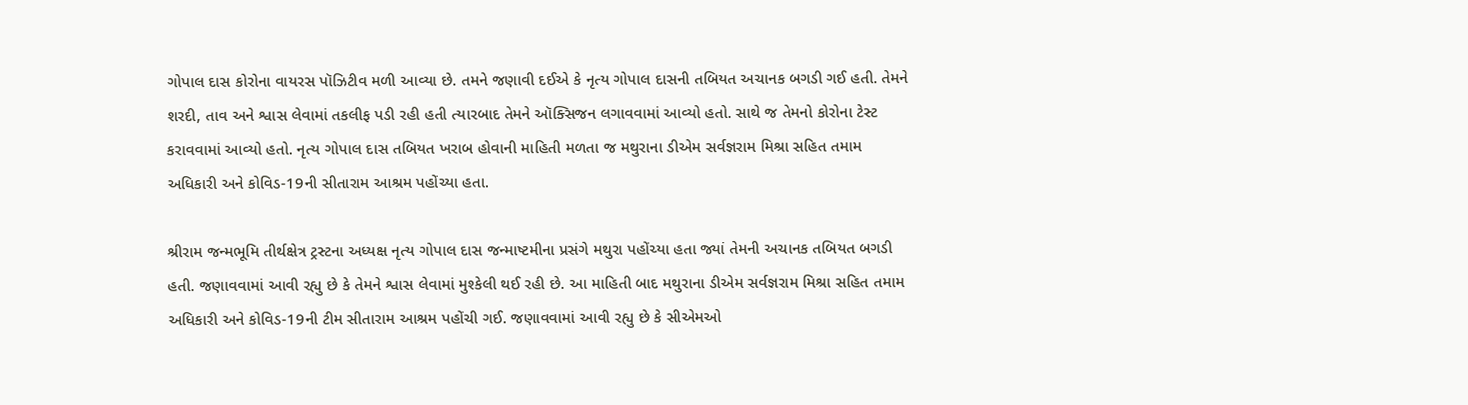ગોપાલ દાસ કોરોના વાયરસ પૉઝિટીવ મળી આવ્યા છે. તમને જણાવી દઈએ કે નૃત્ય ગોપાલ દાસની તબિયત અચાનક બગડી ગઈ હતી. તેમને શરદી, તાવ અને શ્વાસ લેવામાં તકલીફ પડી રહી હતી ત્યારબાદ તેમને ઑક્સિજન લગાવવામાં આવ્યો હતો. સાથે જ તેમનો કોરોના ટેસ્ટ કરાવવામાં આવ્યો હતો. નૃત્ય ગોપાલ દાસ તબિયત ખરાબ હોવાની માહિતી મળતા જ મથુરાના ડીએમ સર્વજ્ઞરામ મિશ્રા સહિત તમામ અધિકારી અને કોવિડ-19ની સીતારામ આશ્રમ પહોંચ્યા હતા.

શ્રીરામ જન્મભૂમિ તીર્થક્ષેત્ર ટ્રસ્ટના અધ્યક્ષ નૃત્ય ગોપાલ દાસ જન્માષ્ટમીના પ્રસંગે મથુરા પહોંચ્યા હતા જ્યાં તેમની અચાનક તબિયત બગડી હતી. જણાવવામાં આવી રહ્યુ છે કે તેમને શ્વાસ લેવામાં મુશ્કેલી થઈ રહી છે. આ માહિતી બાદ મથુરાના ડીએમ સર્વજ્ઞરામ મિશ્રા સહિત તમામ અધિકારી અને કોવિડ-19ની ટીમ સીતારામ આશ્રમ પહોંચી ગઈ. જણાવવામાં આવી રહ્યુ છે કે સીએમઓ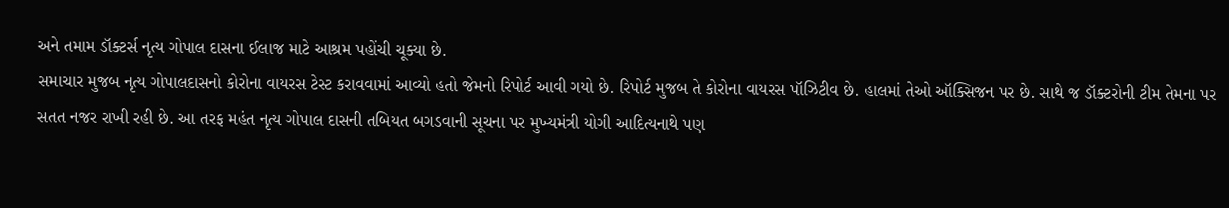અને તમામ ડૉક્ટર્સ નૃત્ય ગોપાલ દાસના ઈલાજ માટે આશ્રમ પહોંચી ચૂક્યા છે.
સમાચાર મુજબ નૃત્ય ગોપાલદાસનો કોરોના વાયરસ ટેસ્ટ કરાવવામાં આવ્યો હતો જેમનો રિપોર્ટ આવી ગયો છે. રિપોર્ટ મુજબ તે કોરોના વાયરસ પૉઝિટીવ છે. હાલમાં તેઓ ઑક્સિજન પર છે. સાથે જ ડૉક્ટરોની ટીમ તેમના પર સતત નજર રાખી રહી છે. આ તરફ મહંત નૃત્ય ગોપાલ દાસની તબિયત બગડવાની સૂચના પર મુખ્યમંત્રી યોગી આદિત્યનાથે પણ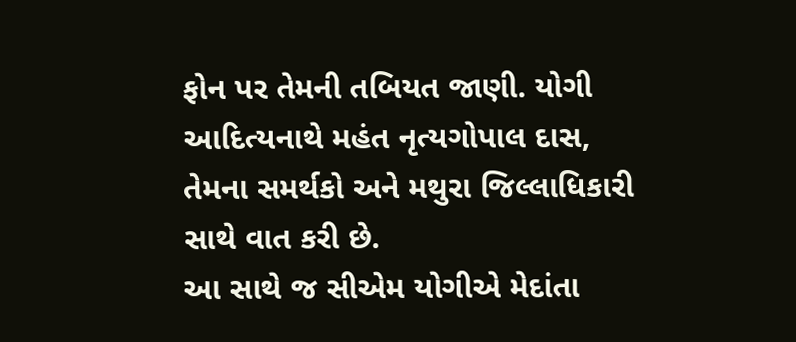ફોન પર તેમની તબિયત જાણી. યોગી આદિત્યનાથે મહંત નૃત્યગોપાલ દાસ, તેમના સમર્થકો અને મથુરા જિલ્લાધિકારી સાથે વાત કરી છે.
આ સાથે જ સીએમ યોગીએ મેદાંતા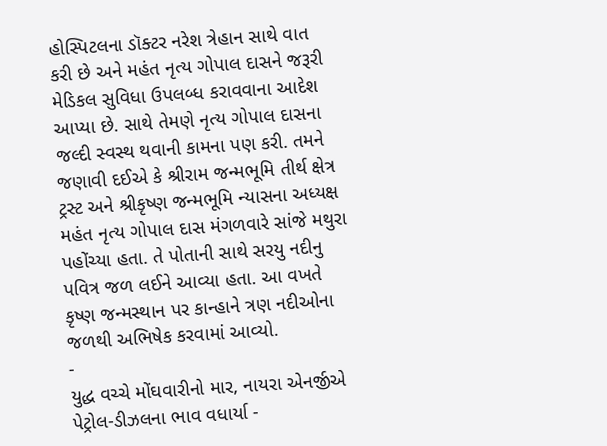હોસ્પિટલના ડૉક્ટર નરેશ ત્રેહાન સાથે વાત કરી છે અને મહંત નૃત્ય ગોપાલ દાસને જરૂરી મેડિકલ સુવિધા ઉપલબ્ધ કરાવવાના આદેશ આપ્યા છે. સાથે તેમણે નૃત્ય ગોપાલ દાસના જલ્દી સ્વસ્થ થવાની કામના પણ કરી. તમને જણાવી દઈએ કે શ્રીરામ જન્મભૂમિ તીર્થ ક્ષેત્ર ટ્રસ્ટ અને શ્રીકૃષ્ણ જન્મભૂમિ ન્યાસના અધ્યક્ષ મહંત નૃત્ય ગોપાલ દાસ મંગળવારે સાંજે મથુરા પહોંચ્યા હતા. તે પોતાની સાથે સરયુ નદીનુ પવિત્ર જળ લઈને આવ્યા હતા. આ વખતે કૃષ્ણ જન્મસ્થાન પર કાન્હાને ત્રણ નદીઓના જળથી અભિષેક કરવામાં આવ્યો.
-
યુદ્ધ વચ્ચે મોંઘવારીનો માર, નાયરા એનર્જીએ પેટ્રોલ-ડીઝલના ભાવ વધાર્યા -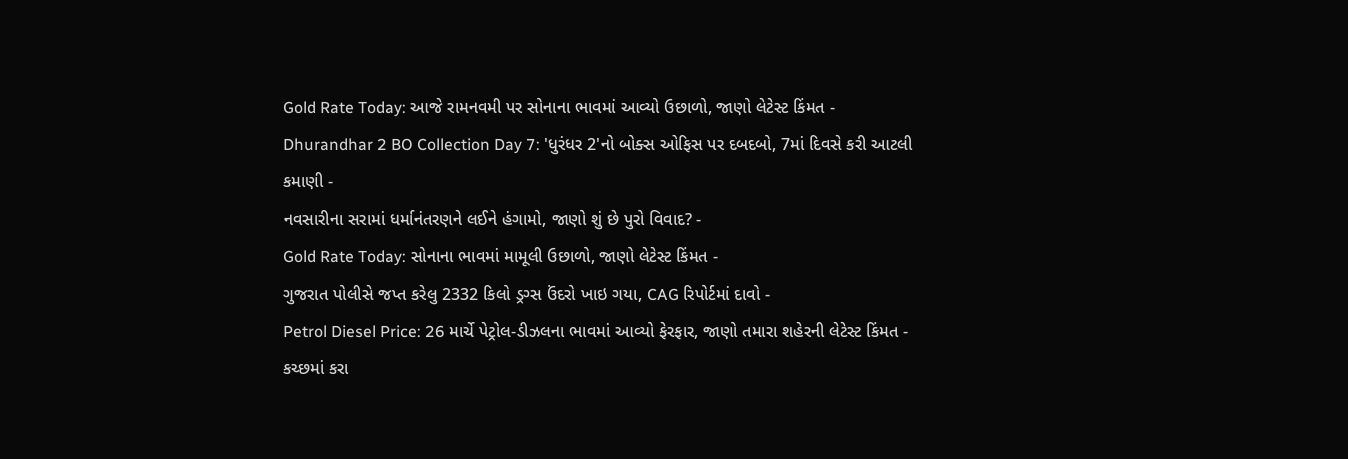Gold Rate Today: આજે રામનવમી પર સોનાના ભાવમાં આવ્યો ઉછાળો, જાણો લેટેસ્ટ કિંમત -
Dhurandhar 2 BO Collection Day 7: 'ધુરંધર 2'નો બોક્સ ઓફિસ પર દબદબો, 7માં દિવસે કરી આટલી કમાણી -
નવસારીના સરામાં ધર્માનંતરણને લઈને હંગામો, જાણો શું છે પુરો વિવાદ? -
Gold Rate Today: સોનાના ભાવમાં મામૂલી ઉછાળો, જાણો લેટેસ્ટ કિંમત -
ગુજરાત પોલીસે જપ્ત કરેલુ 2332 કિલો ડ્રગ્સ ઉંદરો ખાઇ ગયા, CAG રિપોર્ટમાં દાવો -
Petrol Diesel Price: 26 માર્ચે પેટ્રોલ-ડીઝલના ભાવમાં આવ્યો ફેરફાર, જાણો તમારા શહેરની લેટેસ્ટ કિંમત -
કચ્છમાં કરા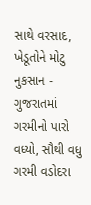સાથે વરસાદ, ખેડૂતોને મોટુ નુકસાન -
ગુજરાતમાં ગરમીનો પારો વધ્યો, સૌથી વધુ ગરમી વડોદરા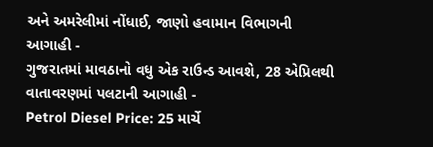અને અમરેલીમાં નોંધાઈ, જાણો હવામાન વિભાગની આગાહી -
ગુજરાતમાં માવઠાનો વધુ એક રાઉન્ડ આવશે, 28 એપ્રિલથી વાતાવરણમાં પલટાની આગાહી -
Petrol Diesel Price: 25 માર્ચે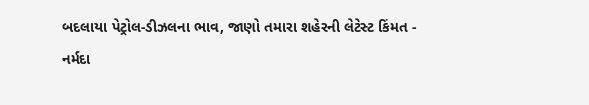બદલાયા પેટ્રોલ-ડીઝલના ભાવ, જાણો તમારા શહેરની લેટેસ્ટ કિંમત -
નર્મદા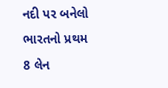નદી પર બનેલો ભારતનો પ્રથમ 8 લેન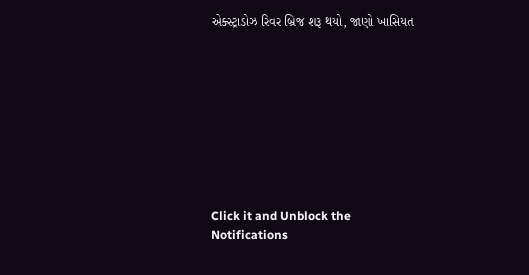એક્સ્ટ્રાડોઝ રિવર બ્રિજ શરૂ થયો, જાણો ખાસિયત









Click it and Unblock the Notifications